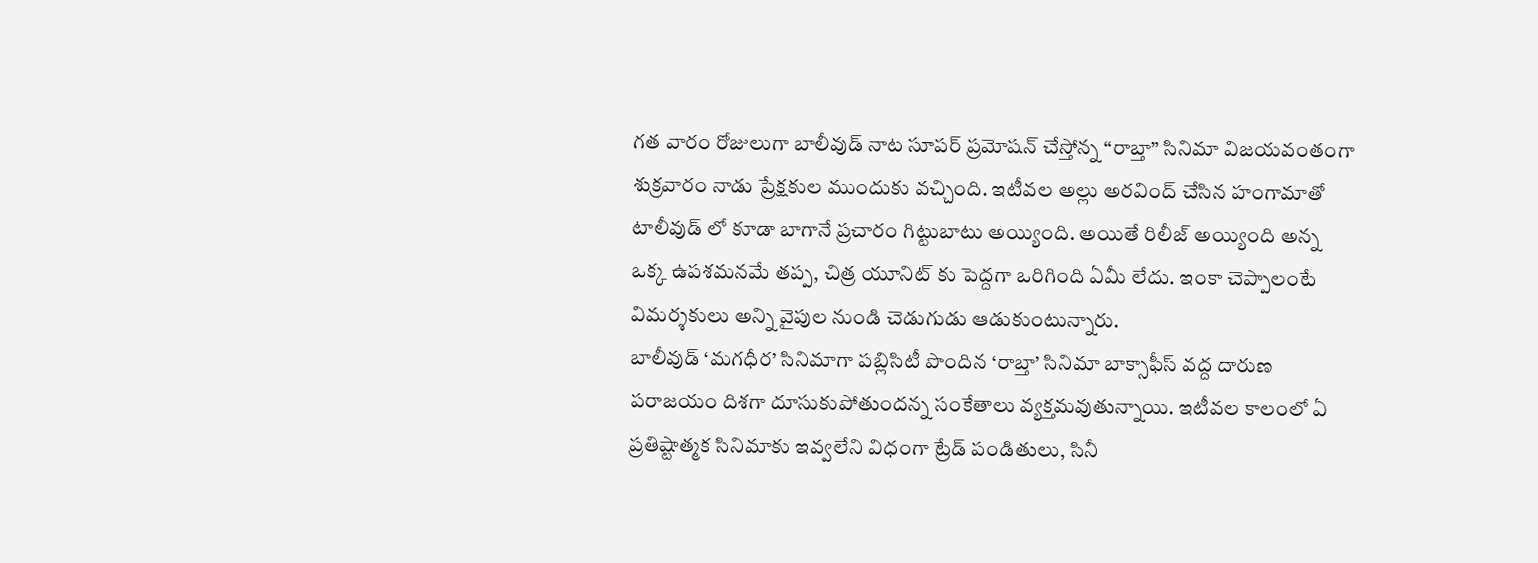గత వారం రోజులుగా బాలీవుడ్ నాట సూపర్ ప్రమోషన్ చేస్తోన్న “రాబ్తా” సినిమా విజయవంతంగా శుక్రవారం నాడు ప్రేక్షకుల ముందుకు వచ్చింది. ఇటీవల అల్లు అరవింద్ చేసిన హంగామాతో టాలీవుడ్ లో కూడా బాగానే ప్రచారం గిట్టుబాటు అయ్యింది. అయితే రిలీజ్ అయ్యింది అన్న ఒక్క ఉపశమనమే తప్ప, చిత్ర యూనిట్ కు పెద్దగా ఒరిగింది ఏమీ లేదు. ఇంకా చెప్పాలంటే విమర్శకులు అన్ని వైపుల నుండి చెడుగుడు ఆడుకుంటున్నారు.
బాలీవుడ్ ‘మగధీర’ సినిమాగా పబ్లిసిటీ పొందిన ‘రాబ్తా’ సినిమా బాక్సాఫీస్ వద్ద దారుణ పరాజయం దిశగా దూసుకుపోతుందన్న సంకేతాలు వ్యక్తమవుతున్నాయి. ఇటీవల కాలంలో ఏ ప్రతిష్టాత్మక సినిమాకు ఇవ్వలేని విధంగా ట్రేడ్ పండితులు, సినీ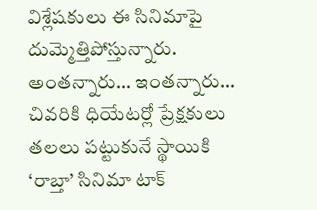విశ్లేషకులు ఈ సినిమాపై దుమ్మెత్తిపోస్తున్నారు. అంతన్నారు… ఇంతన్నారు… చివరికి ధియేటర్లో ప్రేక్షకులు తలలు పట్టుకునే స్థాయికి ‘రాబ్తా’ సినిమా టాక్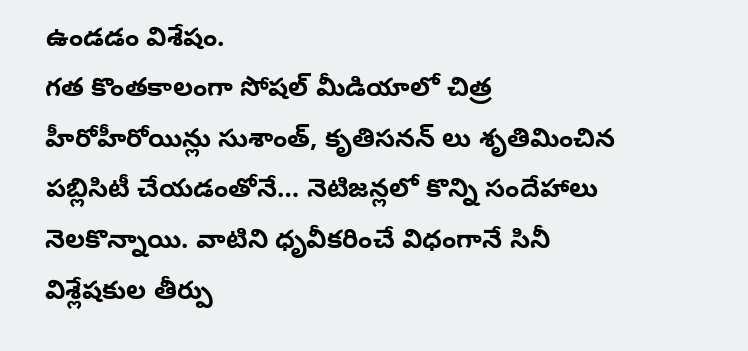ఉండడం విశేషం.
గత కొంతకాలంగా సోషల్ మీడియాలో చిత్ర హీరోహీరోయిన్లు సుశాంత్, కృతిసనన్ లు శృతిమించిన పబ్లిసిటీ చేయడంతోనే… నెటిజన్లలో కొన్ని సందేహాలు నెలకొన్నాయి. వాటిని ధృవీకరించే విధంగానే సినీ విశ్లేషకుల తీర్పు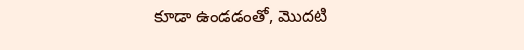కూడా ఉండడంతో, మొదటి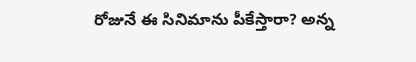రోజునే ఈ సినిమాను పీకేస్తారా? అన్న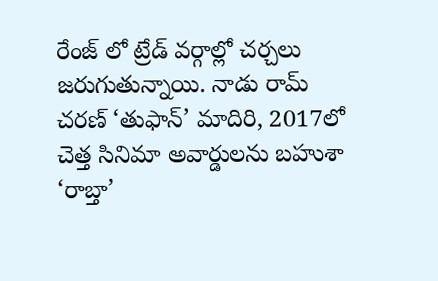రేంజ్ లో ట్రేడ్ వర్గాల్లో చర్చలు జరుగుతున్నాయి. నాడు రామ్ చరణ్ ‘తుఫాన్’ మాదిరి, 2017లో చెత్త సినిమా అవార్డులను బహుశా ‘రాబ్తా’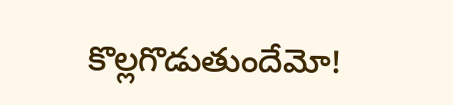కొల్లగొడుతుందేమో!